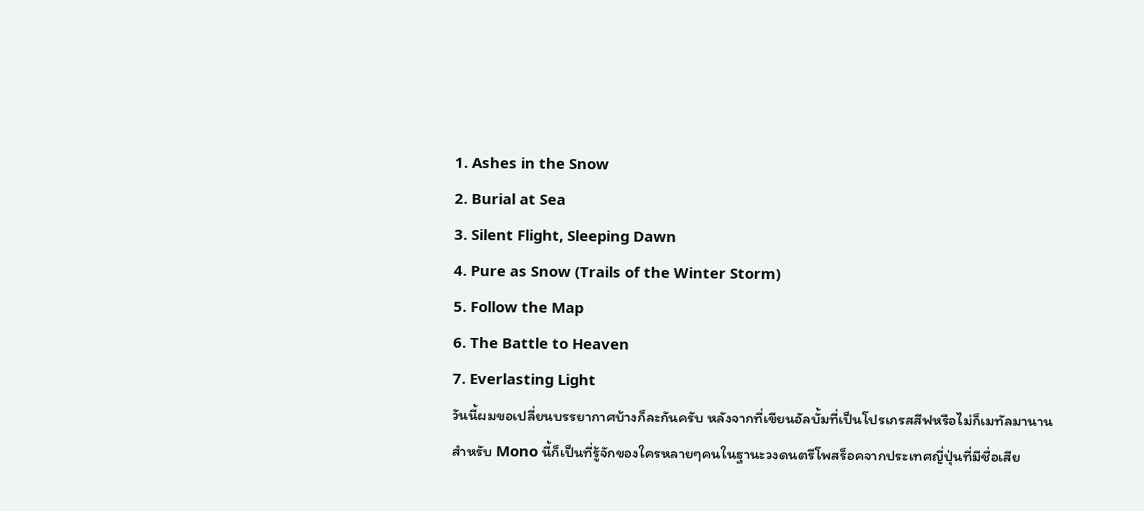1. Ashes in the Snow
2. Burial at Sea
3. Silent Flight, Sleeping Dawn
4. Pure as Snow (Trails of the Winter Storm)
5. Follow the Map
6. The Battle to Heaven
7. Everlasting Light
วันนี้ผมขอเปลี่ยนบรรยากาศบ้างก็ละกันครับ หลังจากที่เขียนอัลบั้มที่เป็นโปรเกรสสีฟหรือไม่ก็เมทัลมานาน สำหรับ Mono นี้ก็เป็นที่รู้จักของใครหลายๆคนในฐานะวงดนตรีโพสร็อคจากประเทศญี่ปุ่นที่มีชื่อเสีย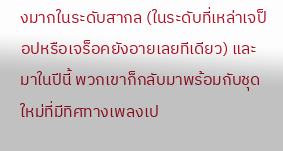งมากในระดับสากล (ในระดับที่เหล่าเจป็อปหรือเจร็อคยังอายเลยทีเดียว) และมาในปีนี้ พวกเขาก็กลับมาพร้อมกับชุดใหม่ที่มีทิศทางเพลงเป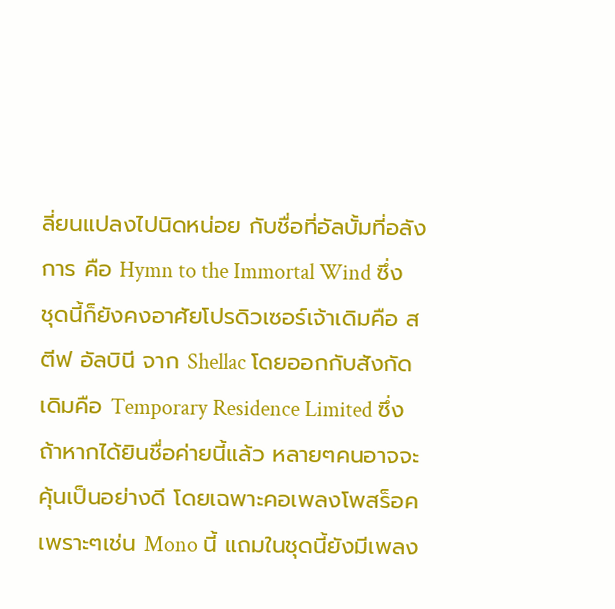ลี่ยนแปลงไปนิดหน่อย กับชื่อที่อัลบั้มที่อลังการ คือ Hymn to the Immortal Wind ซึ่งชุดนี้ก็ยังคงอาศัยโปรดิวเซอร์เจ้าเดิมคือ สตีฟ อัลบินี จาก Shellac โดยออกกับสังกัดเดิมคือ Temporary Residence Limited ซึ่งถ้าหากได้ยินชื่อค่ายนี้แล้ว หลายๆคนอาจจะคุ้นเป็นอย่างดี โดยเฉพาะคอเพลงโพสร็อคเพราะๆเช่น Mono นี้ แถมในชุดนี้ยังมีเพลง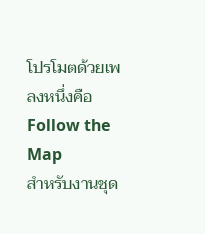โปรโมตด้วยเพลงหนึ่งคือ Follow the Map
สำหรับงานชุด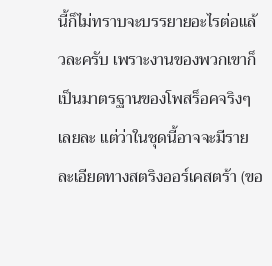นี้ก็ไม่ทราบจะบรรยายอะไรต่อแล้วละครับ เพราะงานของพวกเขาก็เป็นมาตรฐานของโพสร็อคจริงๆเลยละ แต่ว่าในชุดนี้อาจจะมีรายละเอียดทางสตริงออร์เคสตร้า (ขอ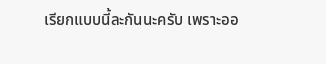เรียกแบบนี้ละกันนะครับ เพราะออ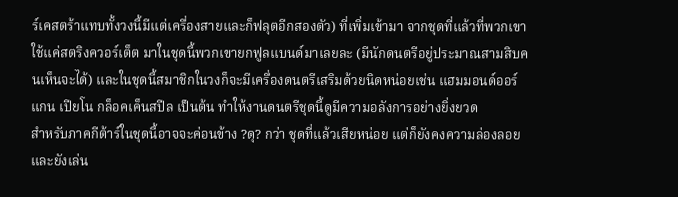ร์เคสตร้าแทบทั้งวงนี้มีแต่เครื่องสายและก็ฟลุตอีกสองตัว) ที่เพิ่มเข้ามา จากชุดที่แล้วที่พวกเขาใช้แค่สตริงควอร์เต็ต มาในชุดนี้พวกเขายกฟูลแบนด์มาเลยละ (มีนักดนตรีอยู่ประมาณสามสิบคนเห็นจะได้) และในชุดนี้สมาชิกในวงก็จะมีเครื่องดนตรีเสริมด้วยนิดหน่อยเช่น แฮมมอนด์ออร์แกน เปียโน กล็อคเค็นสปีล เป็นต้น ทำให้งานดนตรีชุดนี้ดูมีความอลังการอย่างยิ่งยวด
สำหรับภาคกีต้าร์ในชุดนี้อาจจะค่อนข้าง ?ดุ? กว่า ชุดที่แล้วเสียหน่อย แต่ก็ยังคงความล่องลอย และยังเล่น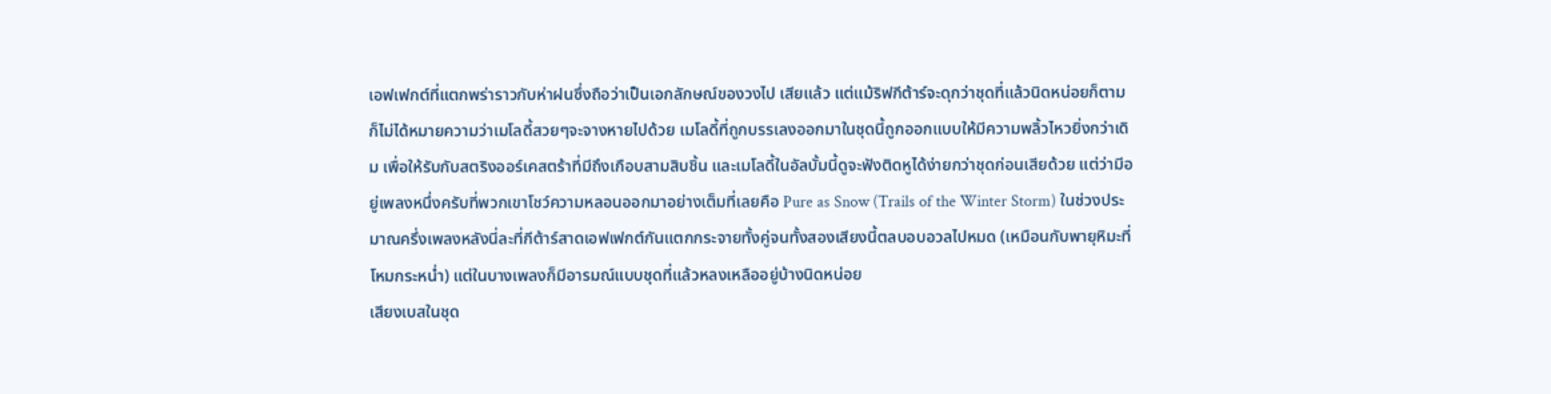เอฟเฟกต์ที่แตกพร่าราวกับห่าฝนซึ่งถือว่าเป็นเอกลักษณ์ของวงไป เสียแล้ว แต่แม้ริฟกีต้าร์จะดุกว่าชุดที่แล้วนิดหน่อยก็ตาม ก็ไม่ได้หมายความว่าเมโลดี้สวยๆจะจางหายไปด้วย เมโลดี้ที่ถูกบรรเลงออกมาในชุดนี้ถูกออกแบบให้มีความพลิ้วไหวยิ่งกว่าเดิม เพื่อให้รับกับสตริงออร์เคสตร้าที่มีถึงเกือบสามสิบชิ้น และเมโลดี้ในอัลบั้มนี้ดูจะฟังติดหูได้ง่ายกว่าชุดก่อนเสียด้วย แต่ว่ามีอยู่เพลงหนึ่งครับที่พวกเขาโชว์ความหลอนออกมาอย่างเต็มที่เลยคือ Pure as Snow (Trails of the Winter Storm) ในช่วงประมาณครึ่งเพลงหลังนี่ละที่กีต้าร์สาดเอฟเฟกต์กันแตกกระจายทั้งคู่จนทั้งสองเสียงนี้ตลบอบอวลไปหมด (เหมือนกับพายุหิมะที่โหมกระหน่ำ) แต่ในบางเพลงก็มีอารมณ์แบบชุดที่แล้วหลงเหลืออยู่บ้างนิดหน่อย
เสียงเบสในชุด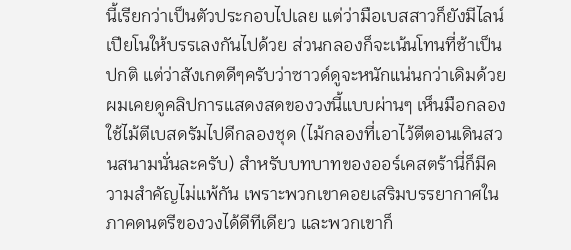นี้เรียกว่าเป็นตัวประกอบไปเลย แต่ว่ามือเบสสาวก็ยังมีไลน์เปียโนให้บรรเลงกันไปด้วย ส่วนกลองก็จะเน้นโทนที่ช้าเป็นปกติ แต่ว่าสังเกตดีๆครับว่าซาวด์ดูจะหนักแน่นกว่าเดิมด้วย ผมเคยดูคลิปการแสดงสดของวงนี้แบบผ่านๆ เห็นมือกลองใช้ไม้ตีเบสดรัมไปดีกลองชุด (ไม้กลองที่เอาไว้ตีตอนเดินสวนสนามนั่นละครับ) สำหรับบทบาทของออร์เคสตร้านี่ก็มีความสำคัญไม่แพ้กัน เพราะพวกเขาคอยเสริมบรรยากาศในภาคดนตรีของวงได้ดีทีเดียว และพวกเขาก็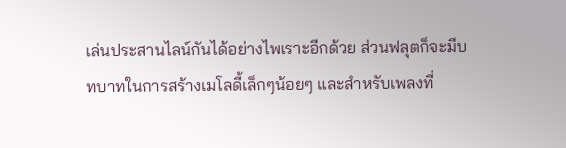เล่นประสานไลน์กันได้อย่างไพเราะอีกด้วย ส่วนฟลุตก็จะมีบทบาทในการสร้างเมโลดี้เล็กๆน้อยๆ และสำหรับเพลงที่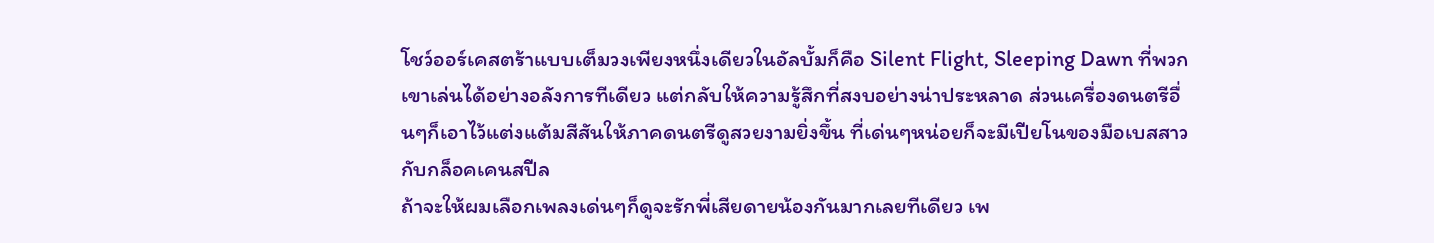โชว์ออร์เคสตร้าแบบเต็มวงเพียงหนึ่งเดียวในอัลบั้มก็คือ Silent Flight, Sleeping Dawn ที่พวกเขาเล่นได้อย่างอลังการทีเดียว แต่กลับให้ความรู้สึกที่สงบอย่างน่าประหลาด ส่วนเครื่องดนตรีอื่นๆก็เอาไว้แต่งแต้มสีสันให้ภาคดนตรีดูสวยงามยิ่งขึ้น ที่เด่นๆหน่อยก็จะมีเปียโนของมือเบสสาวกับกล็อคเคนสปีล
ถ้าจะให้ผมเลือกเพลงเด่นๆก็ดูจะรักพี่เสียดายน้องกันมากเลยทีเดียว เพ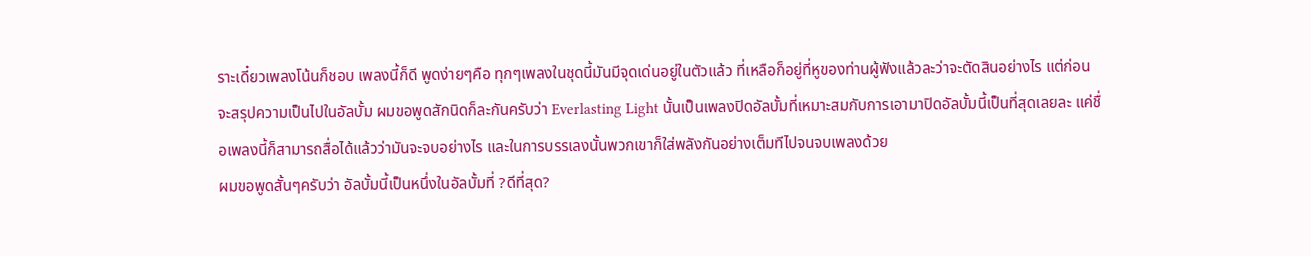ราะเดี๋ยวเพลงโน้นก็ชอบ เพลงนี้ก็ดี พูดง่ายๆคือ ทุกๆเพลงในชุดนี้มันมีจุดเด่นอยู่ในตัวแล้ว ที่เหลือก็อยู่ที่หูของท่านผู้ฟังแล้วละว่าจะตัดสินอย่างไร แต่ก่อนจะสรุปความเป็นไปในอัลบั้ม ผมขอพูดสักนิดก็ละกันครับว่า Everlasting Light นั้นเป็นเพลงปิดอัลบั้มที่เหมาะสมกับการเอามาปิดอัลบั้มนี้เป็นที่สุดเลยละ แค่ชื่อเพลงนี้ก็สามารถสื่อได้แล้วว่ามันจะจบอย่างไร และในการบรรเลงนั้นพวกเขาก็ใส่พลังกันอย่างเต็มทีไปจนจบเพลงด้วย
ผมขอพูดสั้นๆครับว่า อัลบั้มนี้เป็นหนึ่งในอัลบั้มที่ ?ดีที่สุด?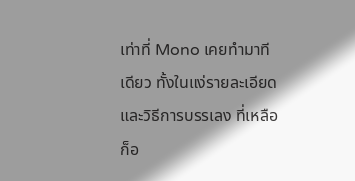เท่าที่ Mono เคยทำมาทีเดียว ทั้งในแง่รายละเอียดและวิธีการบรรเลง ที่เหลือก็อ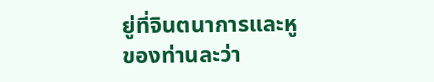ยู่ที่จินตนาการและหูของท่านละว่า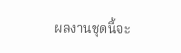ผลงานชุดนี้จะ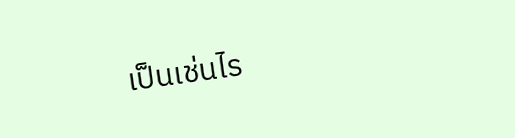เป็นเช่นไร